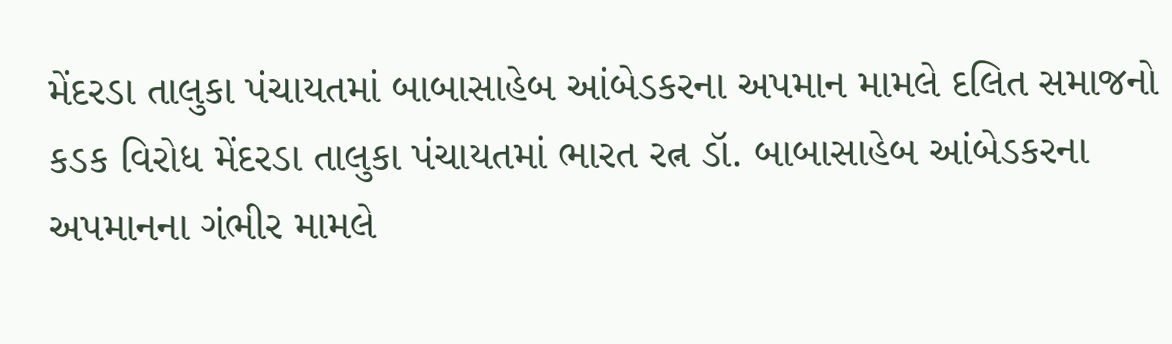મેંદરડા તાલુકા પંચાયતમાં બાબાસાહેબ આંબેડકરના અપમાન મામલે દલિત સમાજનો કડક વિરોધ મેંદરડા તાલુકા પંચાયતમાં ભારત રત્ન ડૉ. બાબાસાહેબ આંબેડકરના અપમાનના ગંભીર મામલે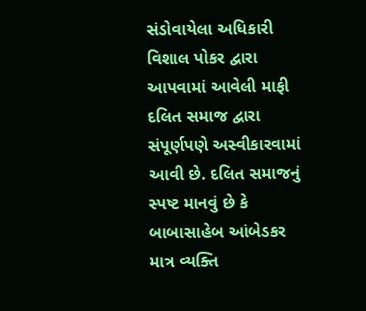સંડોવાયેલા અધિકારી વિશાલ પોકર દ્વારા આપવામાં આવેલી માફી દલિત સમાજ દ્વારા સંપૂર્ણપણે અસ્વીકારવામાં આવી છે. દલિત સમાજનું સ્પષ્ટ માનવું છે કે બાબાસાહેબ આંબેડકર માત્ર વ્યક્તિ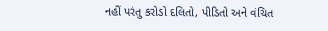નહીં પરંતુ કરોડો દલિતો, પીડિતો અને વંચિત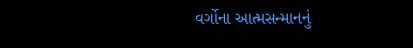વર્ગોના આત્મસન્માનનું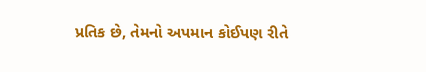પ્રતિક છે, તેમનો અપમાન કોઈપણ રીતે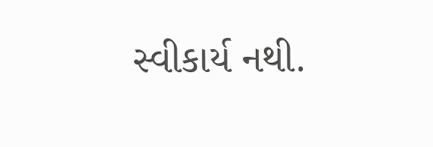સ્વીકાર્ય નથી.